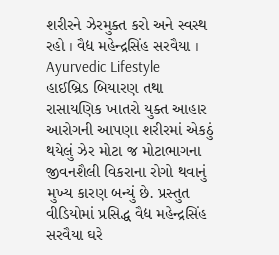શરીરને ઝેરમુક્ત કરો અને સ્વસ્થ રહો । વૈદ્ય મહેન્દ્રસિંહ સરવૈયા । Ayurvedic Lifestyle
હાઈબ્રિડ બિયારણ તથા રાસાયણિક ખાતરો યુક્ત આહાર આરોગની આપણા શરીરમાં એકઠું થયેલું ઝેર મોટા જ મોટાભાગના જીવનશૈલી વિકરાના રોગો થવાનું મુખ્ય કારણ બન્યું છે. પ્રસ્તુત વીડિયોમાં પ્રસિદ્ધ વૈદ્ય મહેન્દ્રસિંહ સરવૈયા ઘરે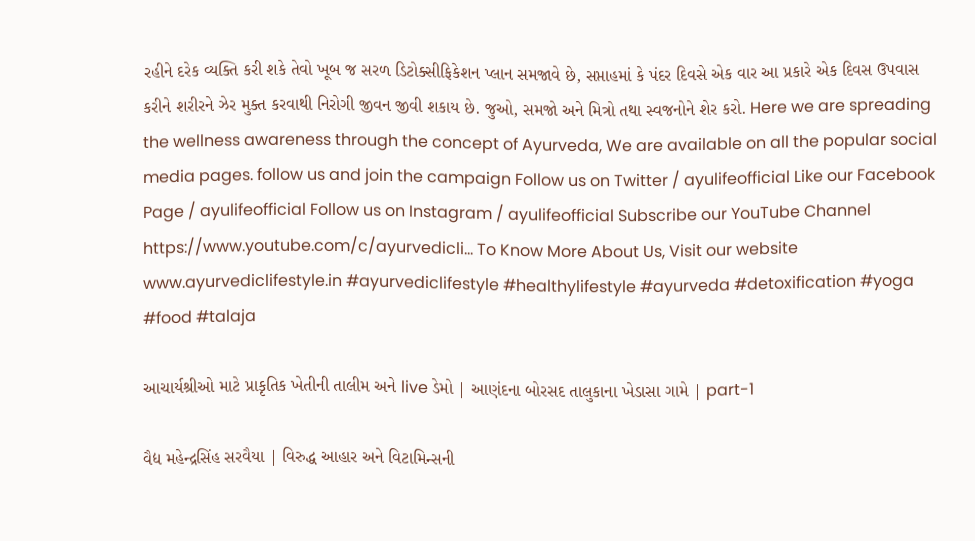રહીને દરેક વ્યક્તિ કરી શકે તેવો ખૂબ જ સરળ ડિટોક્સીફિકેશન પ્લાન સમજાવે છે, સપ્તાહમાં કે પંદર દિવસે એક વાર આ પ્રકારે એક દિવસ ઉપવાસ કરીને શરીરને ઝેર મુક્ત કરવાથી નિરોગી જીવન જીવી શકાય છે. જુઓ, સમજો અને મિત્રો તથા સ્વજનોને શેર કરો. Here we are spreading the wellness awareness through the concept of Ayurveda, We are available on all the popular social media pages. follow us and join the campaign Follow us on Twitter / ayulifeofficial Like our Facebook Page / ayulifeofficial Follow us on Instagram / ayulifeofficial Subscribe our YouTube Channel https://www.youtube.com/c/ayurvedicli... To Know More About Us, Visit our website www.ayurvediclifestyle.in #ayurvediclifestyle #healthylifestyle #ayurveda #detoxification #yoga #food #talaja

આચાર્યશ્રીઓ માટે પ્રાકૃતિક ખેતીની તાલીમ અને live ડેમો | આણંદના બોરસદ તાલુકાના ખેડાસા ગામે | part-1

વૈદ્ય મહેન્દ્રસિંહ સરવૈયા | વિરુદ્ધ આહાર અને વિટામિન્સની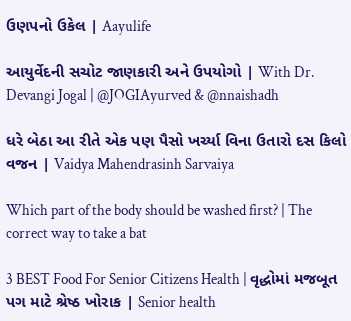ઉણપનો ઉકેલ | Aayulife

આયુર્વેદની સચોટ જાણકારી અને ઉપયોગો | With Dr. Devangi Jogal | @JOGIAyurved & @nnaishadh

ધરે બેઠા આ રીતે એક પણ પૈસો ખર્ચ્યા વિના ઉતારો દસ કિલો વજન | Vaidya Mahendrasinh Sarvaiya

Which part of the body should be washed first? | The correct way to take a bat

3 BEST Food For Senior Citizens Health | વૃદ્ધોમાં મજબૂત પગ માટે શ્રેષ્ઠ ખોરાક | Senior health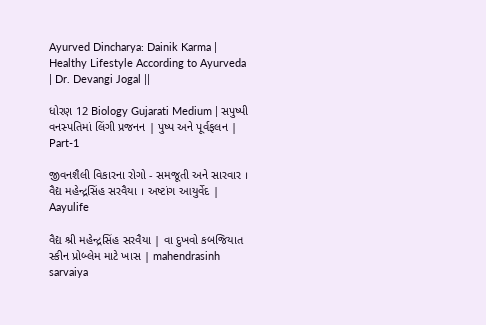Ayurved Dincharya: Dainik Karma | Healthy Lifestyle According to Ayurveda | Dr. Devangi Jogal ||

ધોરણ 12 Biology Gujarati Medium | સપુષ્પી વનસ્પતિમાં લિંગી પ્રજનન | પુષ્પ અને પૂર્વફલન | Part-1

જીવનશૈલી વિકારના રોગો - સમજૂતી અને સારવાર । વૈદ્ય મહેન્દ્રસિંહ સરવૈયા । અષ્ટાંગ આયુર્વેદ | Aayulife

વૈદ્ય શ્રી મહેન્દ્રસિંહ સરવૈયા | વા દુખવો કબજિયાત સ્કીન પ્રોબ્લેમ માટે ખાસ | mahendrasinh sarvaiya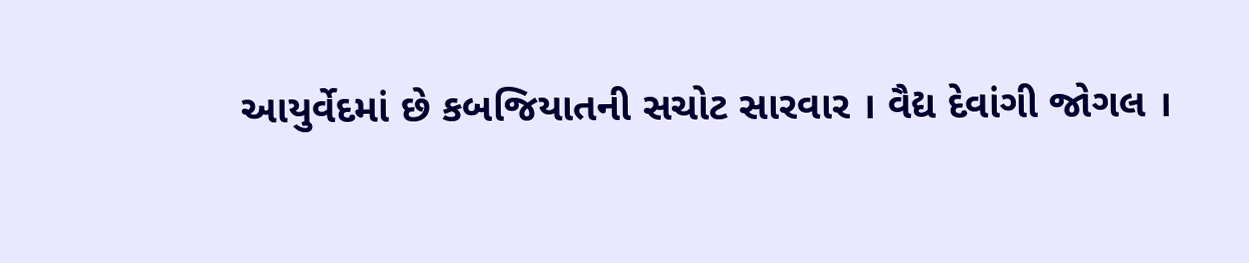આયુર્વેદમાં છે કબજિયાતની સચોટ સારવાર । વૈદ્ય દેવાંગી જોગલ ।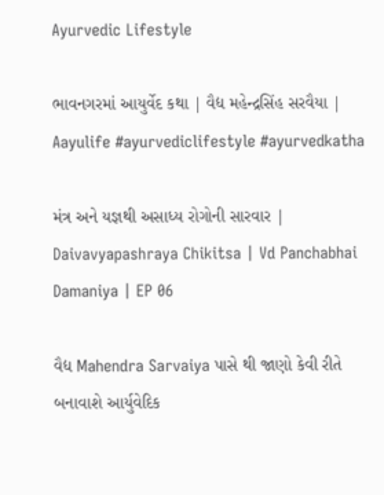Ayurvedic Lifestyle

ભાવનગરમાં આયુર્વેદ કથા | વૈદ્ય મહેન્દ્રસિંહ સરવૈયા | Aayulife #ayurvediclifestyle #ayurvedkatha

મંત્ર અને યજ્ઞથી અસાધ્ય રોગોની સારવાર | Daivavyapashraya Chikitsa | Vd Panchabhai Damaniya | EP 06

વૈદ્ય Mahendra Sarvaiya પાસે થી જાણો કેવી રીતે બનાવાશે આર્યુવેદિક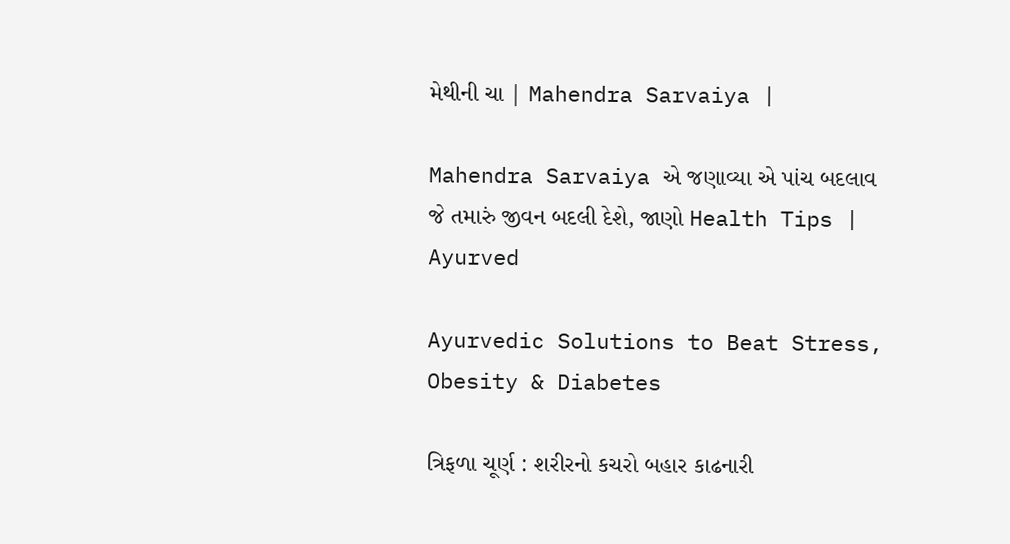મેથીની ચા | Mahendra Sarvaiya |

Mahendra Sarvaiya એ જણાવ્યા એ પાંચ બદલાવ જે તમારું જીવન બદલી દેશે, જાણો Health Tips | Ayurved

Ayurvedic Solutions to Beat Stress, Obesity & Diabetes

ત્રિફળા ચૂર્ણ : શરીરનો કચરો બહાર કાઢનારી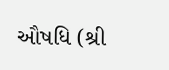ઔષધિ (શ્રી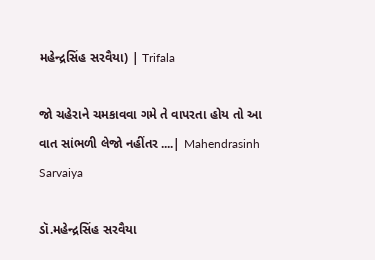મહેન્દ્રસિંહ સરવૈયા) | Trifala

જો ચહેરાને ચમકાવવા ગમે તે વાપરતા હોય તો આ વાત સાંભળી લેજો નહીંતર ....| Mahendrasinh Sarvaiya

ડૉ.મહેન્દ્રસિંહ સરવૈયા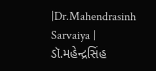|Dr.Mahendrasinh Sarvaiya | ડૉ.મહેન્દ્રસિંહ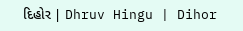દિહોર | Dhruv Hingu | Dihor